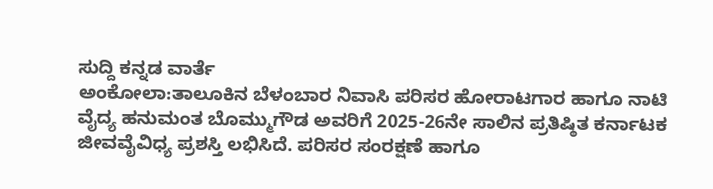ಸುದ್ದಿ ಕನ್ನಡ ವಾರ್ತೆ
ಅಂಕೋಲಾ:ತಾಲೂಕಿನ ಬೆಳಂಬಾರ ನಿವಾಸಿ ಪರಿಸರ ಹೋರಾಟಗಾರ ಹಾಗೂ ನಾಟಿ ವೈದ್ಯ ಹನುಮಂತ ಬೊಮ್ಮುಗೌಡ ಅವರಿಗೆ 2025-26ನೇ ಸಾಲಿನ ಪ್ರತಿಷ್ಠಿತ ಕರ್ನಾಟಕ ಜೀವವೈವಿಧ್ಯ ಪ್ರಶಸ್ತಿ ಲಭಿಸಿದೆ. ಪರಿಸರ ಸಂರಕ್ಷಣೆ ಹಾಗೂ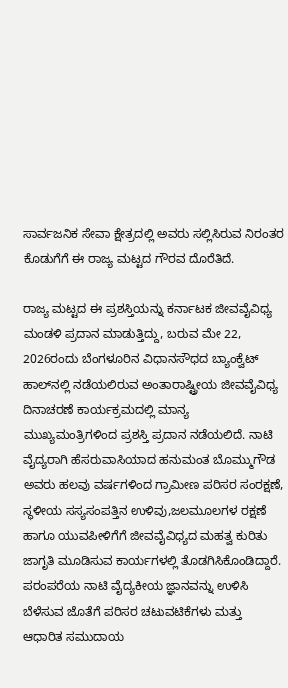ಸಾರ್ವಜನಿಕ ಸೇವಾ ಕ್ಷೇತ್ರದಲ್ಲಿ ಅವರು ಸಲ್ಲಿಸಿರುವ ನಿರಂತರ ಕೊಡುಗೆಗೆ ಈ ರಾಜ್ಯ ಮಟ್ಟದ ಗೌರವ ದೊರೆತಿದೆ.

ರಾಜ್ಯ ಮಟ್ಟದ ಈ ಪ್ರಶಸ್ತಿಯನ್ನು ಕರ್ನಾಟಕ ಜೀವವೈವಿಧ್ಯ ಮಂಡಳಿ ಪ್ರದಾನ ಮಾಡುತ್ತಿದ್ದು, ಬರುವ ಮೇ 22, 2026ರಂದು ಬೆಂಗಳೂರಿನ ವಿಧಾನಸೌಧದ ಬ್ಯಾಂಕ್ವೆಟ್ ಹಾಲ್‌ನಲ್ಲಿ ನಡೆಯಲಿರುವ ಅಂತಾರಾಷ್ಟ್ರೀಯ ಜೀವವೈವಿಧ್ಯ ದಿನಾಚರಣೆ ಕಾರ್ಯಕ್ರಮದಲ್ಲಿ ಮಾನ್ಯ ಮುಖ್ಯಮಂತ್ರಿಗಳಿಂದ ಪ್ರಶಸ್ತಿ ಪ್ರದಾನ ನಡೆಯಲಿದೆ. ನಾಟಿ ವೈದ್ಯರಾಗಿ ಹೆಸರುವಾಸಿಯಾದ ಹನುಮಂತ ಬೊಮ್ಮುಗೌಡ ಅವರು ಹಲವು ವರ್ಷಗಳಿಂದ ಗ್ರಾಮೀಣ ಪರಿಸರ ಸಂರಕ್ಷಣೆ, ಸ್ಥಳೀಯ ಸಸ್ಯಸಂಪತ್ತಿನ ಉಳಿವು,ಜಲಮೂಲಗಳ ರಕ್ಷಣೆ ಹಾಗೂ ಯುವಪೀಳಿಗೆಗೆ ಜೀವವೈವಿಧ್ಯದ ಮಹತ್ವ ಕುರಿತು ಜಾಗೃತಿ ಮೂಡಿಸುವ ಕಾರ್ಯಗಳಲ್ಲಿ ತೊಡಗಿಸಿಕೊಂಡಿದ್ದಾರೆ. ಪರಂಪರೆಯ ನಾಟಿ ವೈದ್ಯಕೀಯ ಜ್ಞಾನವನ್ನು ಉಳಿಸಿ ಬೆಳೆಸುವ ಜೊತೆಗೆ ಪರಿಸರ ಚಟುವಟಿಕೆಗಳು ಮತ್ತು ಆಧಾರಿತ ಸಮುದಾಯ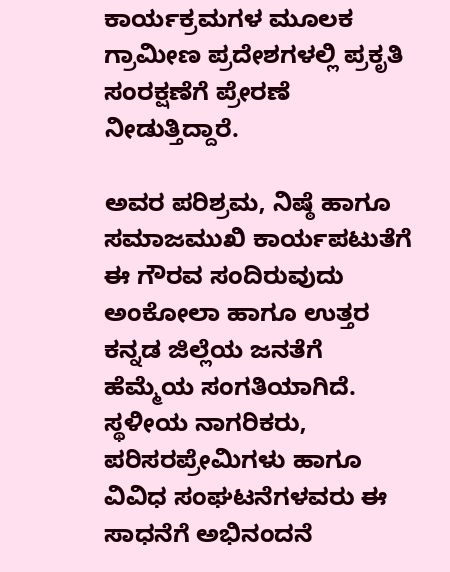ಕಾರ್ಯಕ್ರಮಗಳ ಮೂಲಕ ಗ್ರಾಮೀಣ ಪ್ರದೇಶಗಳಲ್ಲಿ ಪ್ರಕೃತಿ ಸಂರಕ್ಷಣೆಗೆ ಪ್ರೇರಣೆ ನೀಡುತ್ತಿದ್ದಾರೆ.

ಅವರ ಪರಿಶ್ರಮ, ನಿಷ್ಠೆ ಹಾಗೂ ಸಮಾಜಮುಖಿ ಕಾರ್ಯಪಟುತೆಗೆ ಈ ಗೌರವ ಸಂದಿರುವುದು ಅಂಕೋಲಾ ಹಾಗೂ ಉತ್ತರ ಕನ್ನಡ ಜಿಲ್ಲೆಯ ಜನತೆಗೆ ಹೆಮ್ಮೆಯ ಸಂಗತಿಯಾಗಿದೆ. ಸ್ಥಳೀಯ ನಾಗರಿಕರು, ಪರಿಸರಪ್ರೇಮಿಗಳು ಹಾಗೂ ವಿವಿಧ ಸಂಘಟನೆಗಳವರು ಈ ಸಾಧನೆಗೆ ಅಭಿನಂದನೆ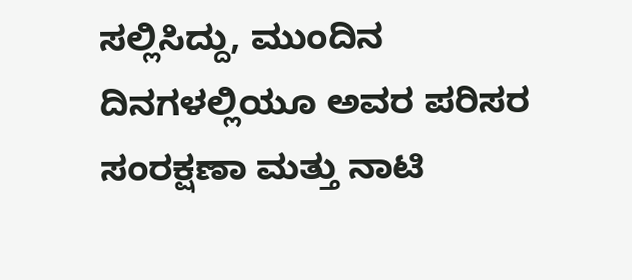ಸಲ್ಲಿಸಿದ್ದು, ಮುಂದಿನ ದಿನಗಳಲ್ಲಿಯೂ ಅವರ ಪರಿಸರ ಸಂರಕ್ಷಣಾ ಮತ್ತು ನಾಟಿ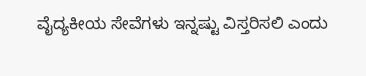ವೈದ್ಯಕೀಯ ಸೇವೆಗಳು ಇನ್ನಷ್ಟು ವಿಸ್ತರಿಸಲಿ ಎಂದು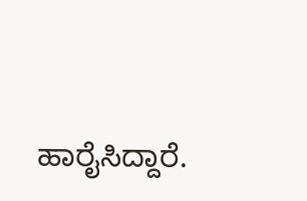ಹಾರೈಸಿದ್ದಾರೆ.